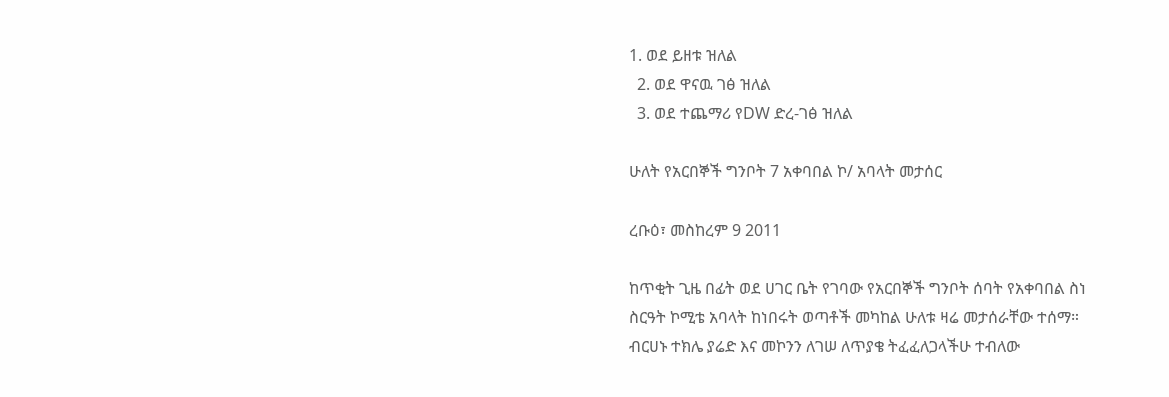1. ወደ ይዘቱ ዝለል
  2. ወደ ዋናዉ ገፅ ዝለል
  3. ወደ ተጨማሪ የDW ድረ-ገፅ ዝለል

ሁለት የአርበኞች ግንቦት 7 አቀባበል ኮ/ አባላት መታሰር

ረቡዕ፣ መስከረም 9 2011

ከጥቂት ጊዜ በፊት ወደ ሀገር ቤት የገባው የአርበኞች ግንቦት ሰባት የአቀባበል ስነ ስርዓት ኮሚቴ አባላት ከነበሩት ወጣቶች መካከል ሁለቱ ዛሬ መታሰራቸው ተሰማ። ብርሀኑ ተክሌ ያሬድ እና መኮንን ለገሠ ለጥያቄ ትፈፈለጋላችሁ ተብለው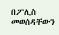በፖሊስ መወሰዳቸውን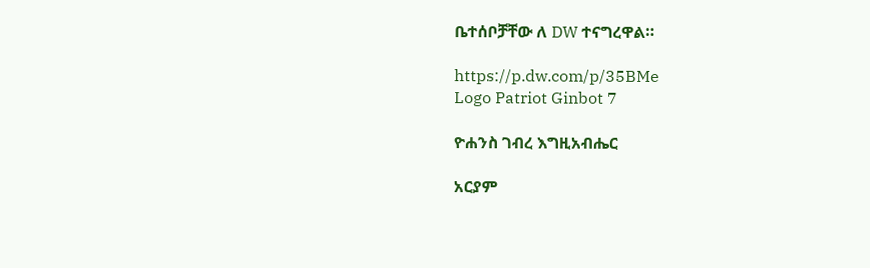ቤተሰቦቻቸው ለ DW ተናግረዋል።

https://p.dw.com/p/35BMe
Logo Patriot Ginbot 7

ዮሐንስ ገብረ እግዚአብሔር

አርያም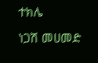ተክሌ

ነጋሽ መሀመድ